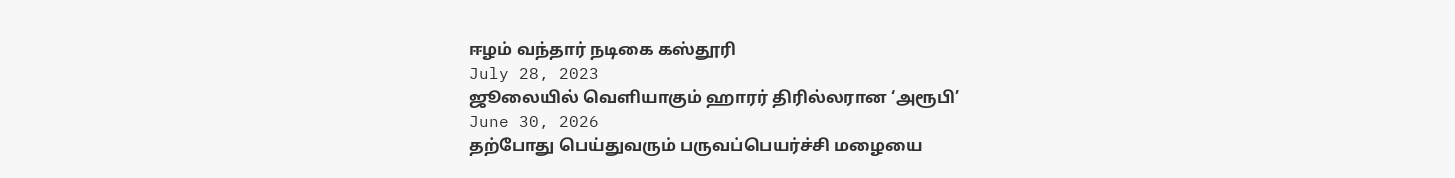ஈழம் வந்தார் நடிகை கஸ்தூரி
July 28, 2023
ஜூலையில் வெளியாகும் ஹாரர் திரில்லரான ‘அரூபி’
June 30, 2026
தற்போது பெய்துவரும் பருவப்பெயர்ச்சி மழையை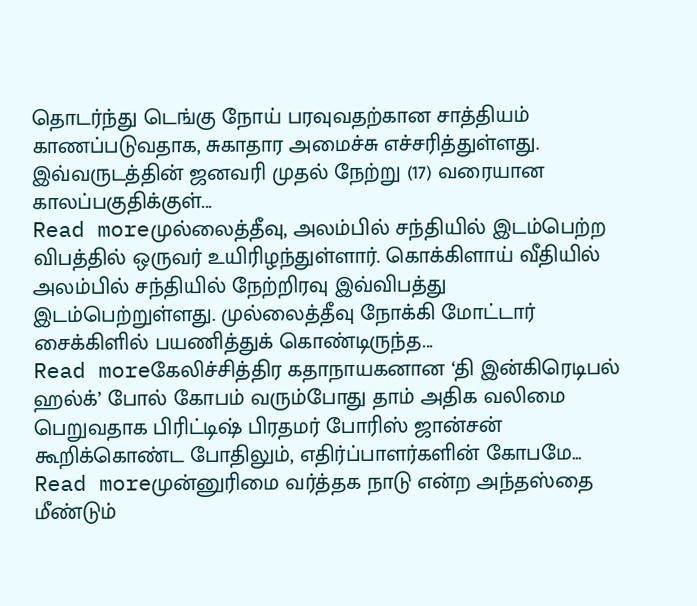தொடர்ந்து டெங்கு நோய் பரவுவதற்கான சாத்தியம் காணப்படுவதாக, சுகாதார அமைச்சு எச்சரித்துள்ளது. இவ்வருடத்தின் ஜனவரி முதல் நேற்று (17) வரையான காலப்பகுதிக்குள்...
Read moreமுல்லைத்தீவு, அலம்பில் சந்தியில் இடம்பெற்ற விபத்தில் ஒருவர் உயிரிழந்துள்ளார். கொக்கிளாய் வீதியில் அலம்பில் சந்தியில் நேற்றிரவு இவ்விபத்து இடம்பெற்றுள்ளது. முல்லைத்தீவு நோக்கி மோட்டார் சைக்கிளில் பயணித்துக் கொண்டிருந்த...
Read moreகேலிச்சித்திர கதாநாயகனான ‘தி இன்கிரெடிபல் ஹல்க்’ போல் கோபம் வரும்போது தாம் அதிக வலிமை பெறுவதாக பிரிட்டிஷ் பிரதமர் போரிஸ் ஜான்சன் கூறிக்கொண்ட போதிலும், எதிர்ப்பாளர்களின் கோபமே...
Read moreமுன்னுரிமை வர்த்தக நாடு என்ற அந்தஸ்தை மீண்டும்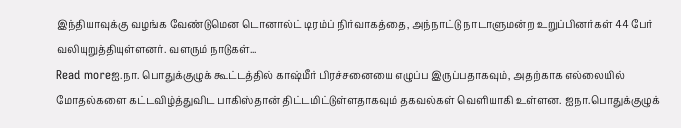இந்தியாவுக்கு வழங்க வேண்டுமென டொனால்ட் டிரம்ப் நிர்வாகத்தை, அந்நாட்டு நாடாளுமன்ற உறுப்பினர்கள் 44 பேர் வலியுறுத்தியுள்ளனர். வளரும் நாடுகள்...
Read moreஐ.நா. பொதுக்குழுக் கூட்டத்தில் காஷ்மீர் பிரச்சனையை எழுப்ப இருப்பதாகவும், அதற்காக எல்லையில் மோதல்களை கட்டவிழ்த்துவிட பாகிஸ்தான் திட்டமிட்டுள்ளதாகவும் தகவல்கள் வெளியாகி உள்ளன. ஐநா.பொதுக்குழுக்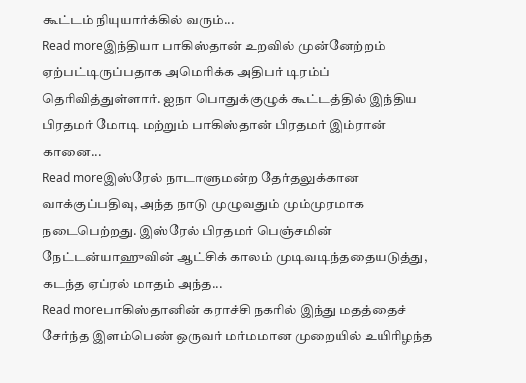கூட்டம் நியுயார்க்கில் வரும்...
Read moreஇந்தியா பாகிஸ்தான் உறவில் முன்னேற்றம் ஏற்பட்டிருப்பதாக அமெரிக்க அதிபர் டிரம்ப் தெரிவித்துள்ளார். ஐநா பொதுக்குழுக் கூட்டத்தில் இந்திய பிரதமர் மோடி மற்றும் பாகிஸ்தான் பிரதமர் இம்ரான் கானை...
Read moreஇஸ்ரேல் நாடாளுமன்ற தேர்தலுக்கான வாக்குப்பதிவு, அந்த நாடு முழுவதும் மும்முரமாக நடைபெற்றது. இஸ்ரேல் பிரதமர் பெஞ்சமின் நேட்டன்யாஹுவின் ஆட்சிக் காலம் முடிவடிந்ததையடுத்து, கடந்த ஏப்ரல் மாதம் அந்த...
Read moreபாகிஸ்தானின் கராச்சி நகரில் இந்து மதத்தைச் சேர்ந்த இளம்பெண் ஒருவர் மர்மமான முறையில் உயிரிழந்த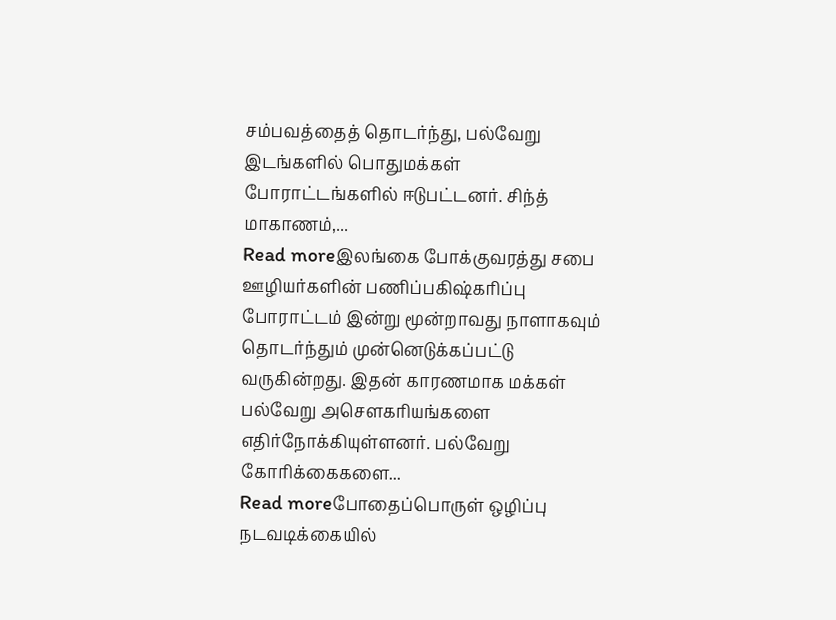சம்பவத்தைத் தொடர்ந்து, பல்வேறு இடங்களில் பொதுமக்கள் போராட்டங்களில் ஈடுபட்டனர். சிந்த் மாகாணம்,...
Read moreஇலங்கை போக்குவரத்து சபை ஊழியர்களின் பணிப்பகிஷ்கரிப்பு போராட்டம் இன்று மூன்றாவது நாளாகவும் தொடர்ந்தும் முன்னெடுக்கப்பட்டு வருகின்றது. இதன் காரணமாக மக்கள் பல்வேறு அசௌகரியங்களை எதிர்நோக்கியுள்ளனர். பல்வேறு கோரிக்கைகளை...
Read moreபோதைப்பொருள் ஒழிப்பு நடவடிக்கையில்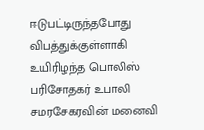ஈடுபட்டிருந்தபோது விபத்துக்குள்ளாகி உயிரிழந்த பொலிஸ் பரிசோதகர் உபாலி சமரசேகரவின் மனைவி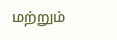மற்றும்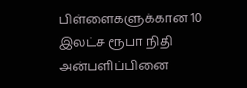பிள்ளைகளுக்கான 10 இலட்ச ரூபா நிதி அன்பளிப்பினை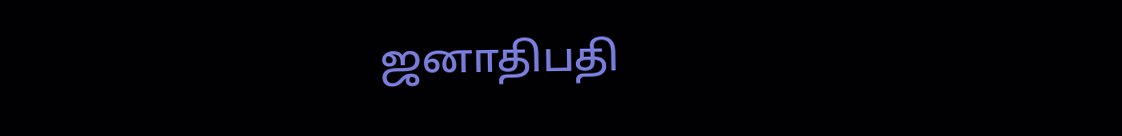ஜனாதிபதி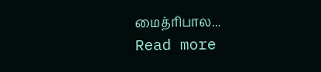மைத்ரிபால...
Read more